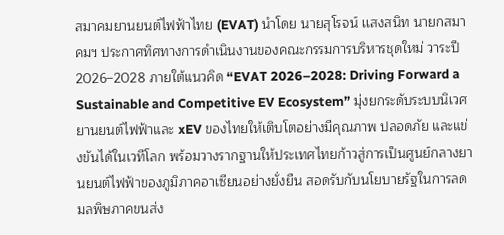สมาคมยานยนต์ไฟฟ้าไทย (EVAT) นำโดย นายสุโรจน์ เเสงสนิท นายกสมาคมฯ ประกาศทิศทางการดำเนินงานของคณะกรรมการบริหารชุดใหม่ วาระปี 2026–2028 ภายใต้แนวคิด “EVAT 2026–2028: Driving Forward a Sustainable and Competitive EV Ecosystem” มุ่งยกระดับระบบนิเวศยานยนต์ไฟฟ้าและ xEV ของไทยให้เติบโตอย่างมีคุณภาพ ปลอดภัย และแข่งขันได้ในเวทีโลก พร้อมวางรากฐานให้ประเทศไทยก้าวสู่การเป็นศูนย์กลางยานยนต์ไฟฟ้าของภูมิภาคอาเซียนอย่างยั่งยืน สอดรับกับนโยบายรัฐในการลดมลพิษภาคขนส่ง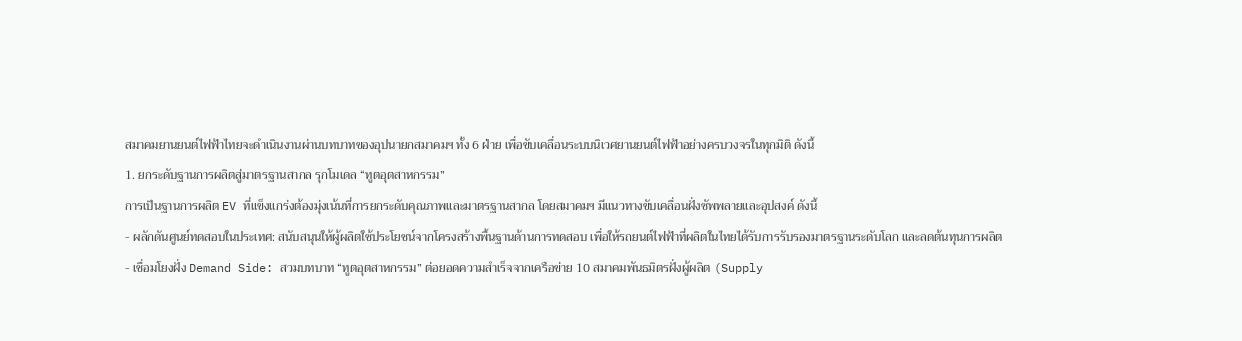สมาคมยานยนต์ไฟฟ้าไทยจะดำเนินงานผ่านบทบาทของอุปนายกสมาคมฯ ทั้ง 6 ฝ่าย เพื่อขับเคลื่อนระบบนิเวศยานยนต์ไฟฟ้าอย่างครบวงจรในทุกมิติ ดังนี้
1. ยกระดับฐานการผลิตสู่มาตรฐานสากล รุกโมเดล “ทูตอุตสาหกรรม”
การเป็นฐานการผลิต EV ที่แข็งแกร่งต้องมุ่งเน้นที่การยกระดับคุณภาพและมาตรฐานสากล โดยสมาคมฯ มีแนวทางขับเคลื่อนฝั่งซัพพลายและอุปสงค์ ดังนี้
- ผลักดันศูนย์ทดสอบในประเทศ: สนับสนุนให้ผู้ผลิตใช้ประโยชน์จากโครงสร้างพื้นฐานด้านการทดสอบ เพื่อให้รถยนต์ไฟฟ้าที่ผลิตในไทยได้รับการรับรองมาตรฐานระดับโลก และลดต้นทุนการผลิต
- เชื่อมโยงฝั่ง Demand Side: สวมบทบาท “ทูตอุตสาหกรรม” ต่อยอดความสำเร็จจากเครือข่าย 10 สมาคมพันธมิตรฝั่งผู้ผลิต (Supply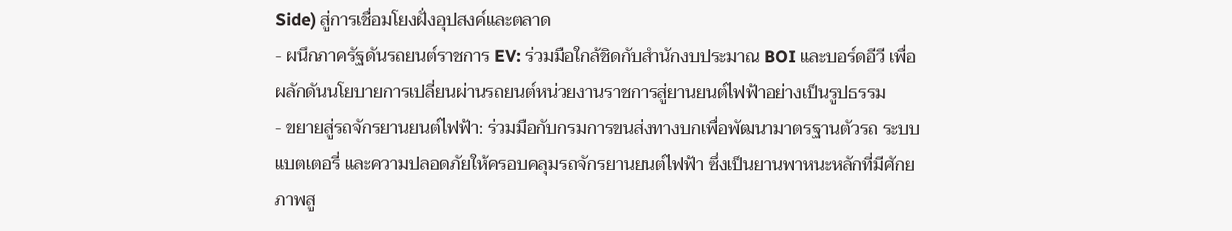Side) สู่การเชื่อมโยงฝั่งอุปสงค์และตลาด
- ผนึกภาครัฐดันรถยนต์ราชการ EV: ร่วมมือใกล้ชิดกับสำนักงบประมาณ BOI และบอร์ดอีวี เพื่อผลักดันนโยบายการเปลี่ยนผ่านรถยนต์หน่วยงานราชการสู่ยานยนต์ไฟฟ้าอย่างเป็นรูปธรรม
- ขยายสู่รถจักรยานยนต์ไฟฟ้า: ร่วมมือกับกรมการขนส่งทางบกเพื่อพัฒนามาตรฐานตัวรถ ระบบแบตเตอรี่ และความปลอดภัยให้ครอบคลุมรถจักรยานยนต์ไฟฟ้า ซึ่งเป็นยานพาหนะหลักที่มีศักยภาพสู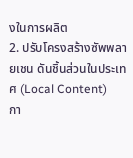งในการผลิต
2. ปรับโครงสร้างซัพพลายเชน ดันชิ้นส่วนในประเทศ (Local Content)
กา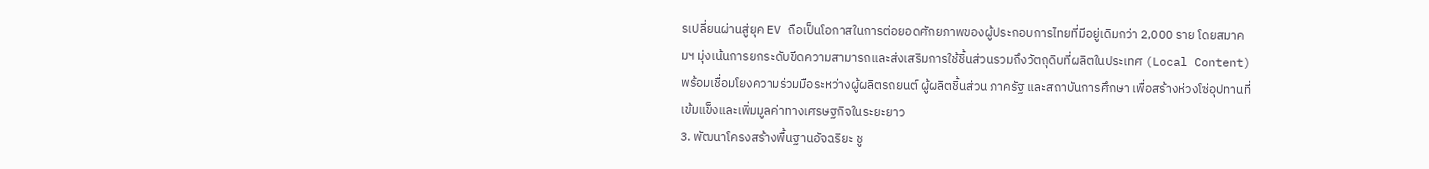รเปลี่ยนผ่านสู่ยุค EV ถือเป็นโอกาสในการต่อยอดศักยภาพของผู้ประกอบการไทยที่มีอยู่เดิมกว่า 2,000 ราย โดยสมาคมฯ มุ่งเน้นการยกระดับขีดความสามารถและส่งเสริมการใช้ชิ้นส่วนรวมถึงวัตถุดิบที่ผลิตในประเทศ (Local Content) พร้อมเชื่อมโยงความร่วมมือระหว่างผู้ผลิตรถยนต์ ผู้ผลิตชิ้นส่วน ภาครัฐ และสถาบันการศึกษา เพื่อสร้างห่วงโซ่อุปทานที่เข้มแข็งและเพิ่มมูลค่าทางเศรษฐกิจในระยะยาว
3. พัฒนาโครงสร้างพื้นฐานอัจฉริยะ ชู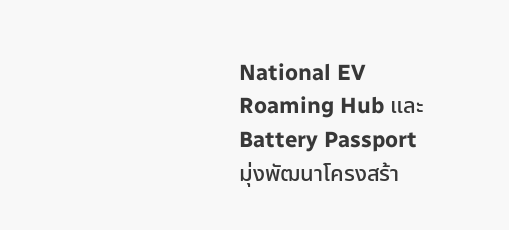National EV Roaming Hub และ Battery Passport
มุ่งพัฒนาโครงสร้า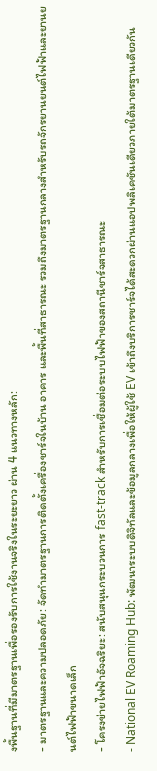งพื้นฐานที่มีมาตรฐานเพื่อรองรับการใช้งานจริงในระยะยาว ผ่าน 4 แนวทางหลัก:
- มาตรฐานและความปลอดภัย: จัดทำมาตรฐานการติดตั้งเครื่องชาร์จในบ้าน อาคาร และพื้นที่สาธารณะ รวมถึงมาตรฐานกลางสำหรับรถจักรยานยนต์ไฟฟ้าและยานยนต์ไฟฟ้าขนาดเล็ก
- โครงข่ายไฟฟ้าอัจฉริยะ: สนับสนุนกระบวนการ fast-track สำหรับการเชื่อมต่อระบบไฟฟ้าของสถานีชาร์จสาธารณะ
- National EV Roaming Hub: พัฒนาระบบดิจิทัลและข้อมูลกลางเพื่อให้ผู้ใช้ EV เข้าถึงบริการชาร์จได้สะดวกผ่านแอปพลิเคชันเดียวภายใต้มาตรฐานเดียวกัน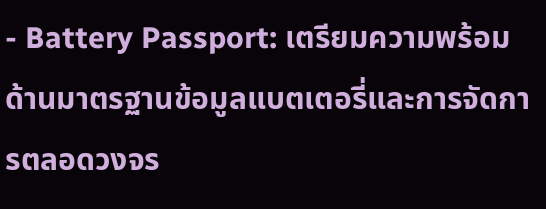- Battery Passport: เตรียมความพร้อมด้านมาตรฐานข้อมูลแบตเตอรี่และการจัดการตลอดวงจร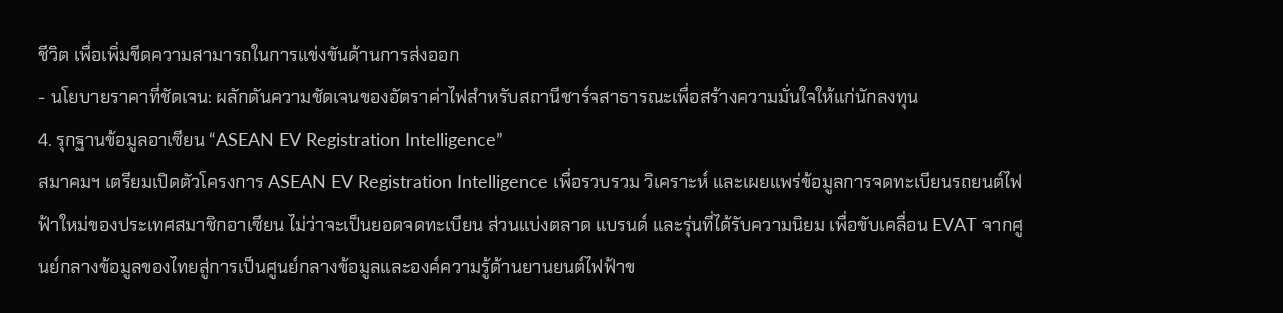ชีวิต เพื่อเพิ่มขีดความสามารถในการแข่งขันด้านการส่งออก
- นโยบายราคาที่ชัดเจน: ผลักดันความชัดเจนของอัตราค่าไฟสำหรับสถานีชาร์จสาธารณะเพื่อสร้างความมั่นใจให้แก่นักลงทุน
4. รุกฐานข้อมูลอาเซียน “ASEAN EV Registration Intelligence”
สมาคมฯ เตรียมเปิดตัวโครงการ ASEAN EV Registration Intelligence เพื่อรวบรวม วิเคราะห์ และเผยแพร่ข้อมูลการจดทะเบียนรถยนต์ไฟฟ้าใหม่ของประเทศสมาชิกอาเซียน ไม่ว่าจะเป็นยอดจดทะเบียน ส่วนแบ่งตลาด แบรนด์ และรุ่นที่ได้รับความนิยม เพื่อขับเคลื่อน EVAT จากศูนย์กลางข้อมูลของไทยสู่การเป็นศูนย์กลางข้อมูลและองค์ความรู้ด้านยานยนต์ไฟฟ้าข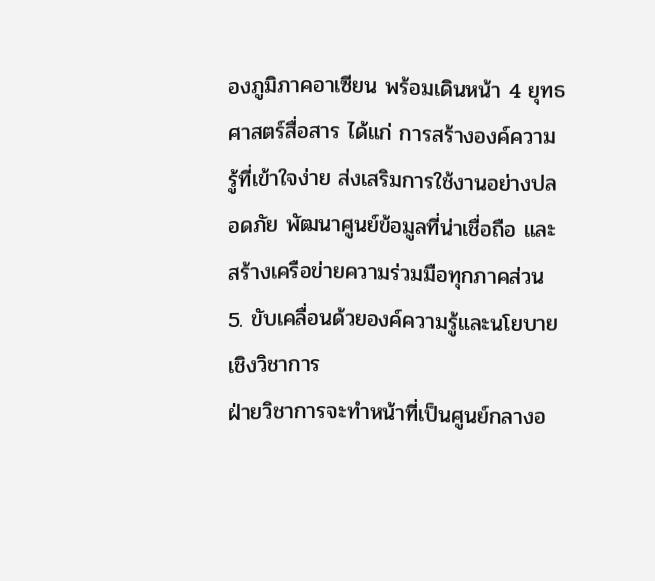องภูมิภาคอาเซียน พร้อมเดินหน้า 4 ยุทธศาสตร์สื่อสาร ได้แก่ การสร้างองค์ความรู้ที่เข้าใจง่าย ส่งเสริมการใช้งานอย่างปลอดภัย พัฒนาศูนย์ข้อมูลที่น่าเชื่อถือ และสร้างเครือข่ายความร่วมมือทุกภาคส่วน
5. ขับเคลื่อนด้วยองค์ความรู้และนโยบายเชิงวิชาการ
ฝ่ายวิชาการจะทำหน้าที่เป็นศูนย์กลางอ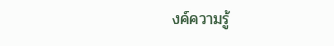งค์ความรู้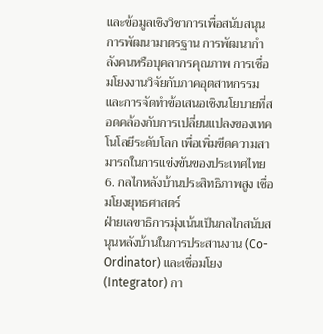และข้อมูลเชิงวิชาการเพื่อสนับสนุนการพัฒนามาตรฐาน การพัฒนากำลังคนหรือบุคลากรคุณภาพ การเชื่อมโยงงานวิจัยกับภาคอุตสาหกรรม และการจัดทำข้อเสนอเชิงนโยบายที่สอดคล้องกับการเปลี่ยนแปลงของเทคโนโลยีระดับโลก เพื่อเพิ่มขีดความสามารถในการแข่งขันของประเทศไทย
6. กลไกหลังบ้านประสิทธิภาพสูง เชื่อมโยงยุทธศาสตร์
ฝ่ายเลขาธิการมุ่งเน้นเป็นกลไกสนับสนุนหลังบ้านในการประสานงาน (Co-Ordinator) และเชื่อมโยง (Integrator) กา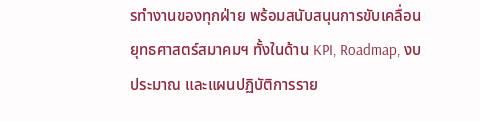รทำงานของทุกฝ่าย พร้อมสนับสนุนการขับเคลื่อนยุทธศาสตร์สมาคมฯ ทั้งในด้าน KPI, Roadmap, งบประมาณ และแผนปฏิบัติการราย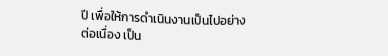ปี เพื่อให้การดำเนินงานเป็นไปอย่างต่อเนื่อง เป็น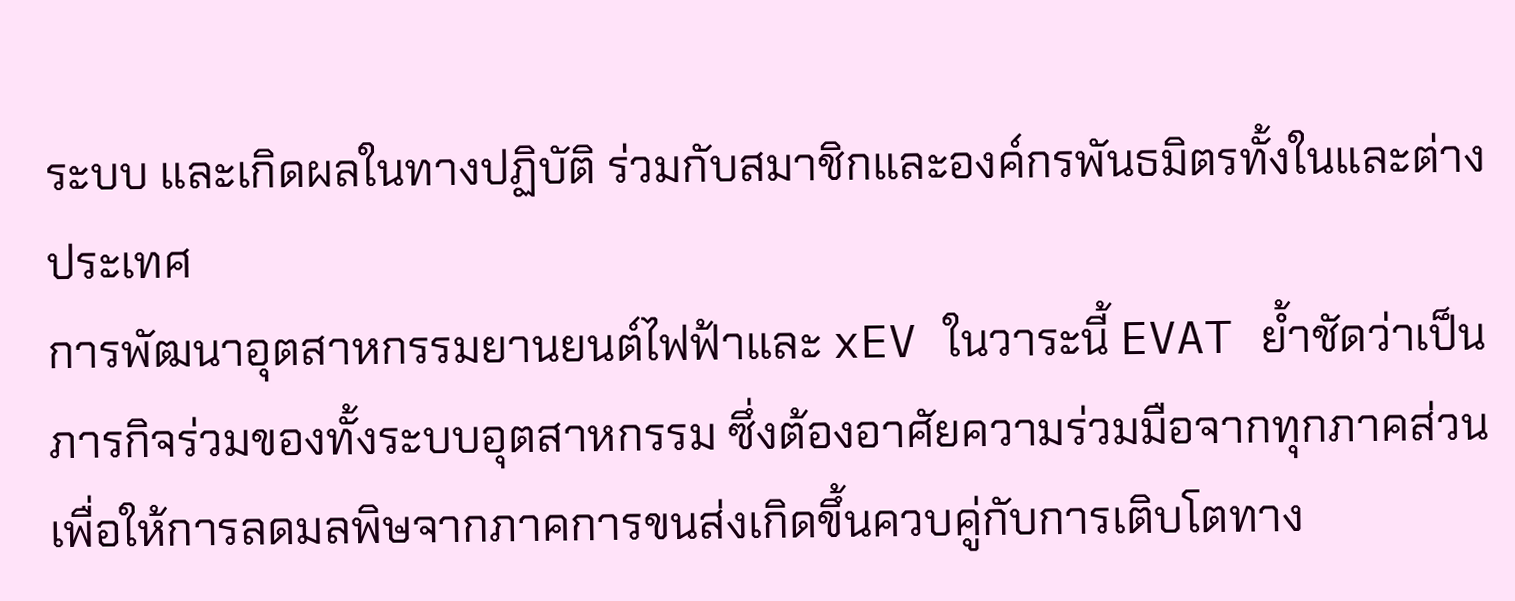ระบบ และเกิดผลในทางปฏิบัติ ร่วมกับสมาชิกและองค์กรพันธมิตรทั้งในและต่างประเทศ
การพัฒนาอุตสาหกรรมยานยนต์ไฟฟ้าและ xEV ในวาระนี้ EVAT ย้ำชัดว่าเป็นภารกิจร่วมของทั้งระบบอุตสาหกรรม ซึ่งต้องอาศัยความร่วมมือจากทุกภาคส่วน เพื่อให้การลดมลพิษจากภาคการขนส่งเกิดขึ้นควบคู่กับการเติบโตทาง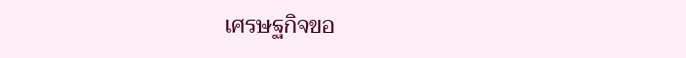เศรษฐกิจขอ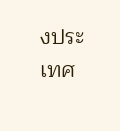งประเทศ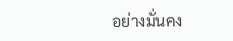อย่างมั่นคง